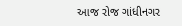આજ રોજ ગાંધીનગર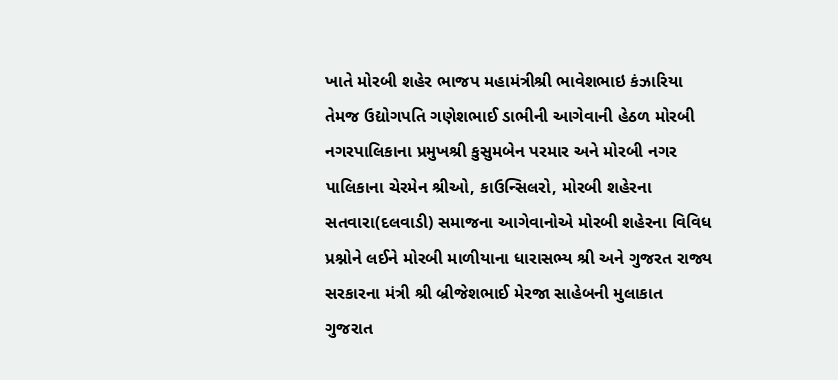ખાતે મોરબી શહેર ભાજપ મહામંત્રીશ્રી ભાવેશભાઇ કંઝારિયા તેમજ ઉદ્યોગપતિ ગણેશભાઈ ડાભીની આગેવાની હેઠળ મોરબી નગરપાલિકાના પ્રમુખશ્રી કુસુમબેન પરમાર અને મોરબી નગર પાલિકાના ચેરમેન શ્રીઓ, કાઉન્સિલરો, મોરબી શહેરના સતવારા(દલવાડી) સમાજના આગેવાનોએ મોરબી શહેરના વિવિધ પ્રશ્નોને લઈને મોરબી માળીયાના ધારાસભ્ય શ્રી અને ગુજરત રાજ્ય સરકારના મંત્રી શ્રી બ્રીજેશભાઈ મેરજા સાહેબની મુલાકાત
ગુજરાત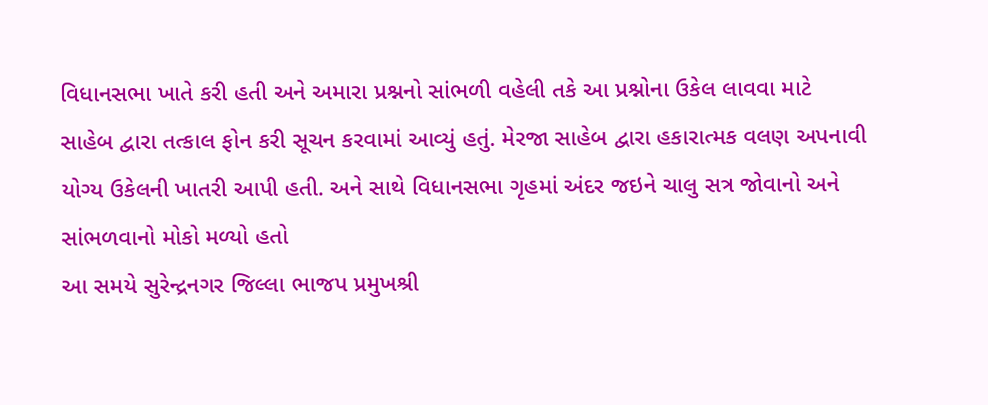વિધાનસભા ખાતે કરી હતી અને અમારા પ્રશ્નનો સાંભળી વહેલી તકે આ પ્રશ્નોના ઉકેલ લાવવા માટે સાહેબ દ્વારા તત્કાલ ફોન કરી સૂચન કરવામાં આવ્યું હતું. મેરજા સાહેબ દ્વારા હકારાત્મક વલણ અપનાવી યોગ્ય ઉકેલની ખાતરી આપી હતી. અને સાથે વિધાનસભા ગૃહમાં અંદર જઇને ચાલુ સત્ર જોવાનો અને સાંભળવાનો મોકો મળ્યો હતો
આ સમયે સુરેન્દ્રનગર જિલ્લા ભાજપ પ્રમુખશ્રી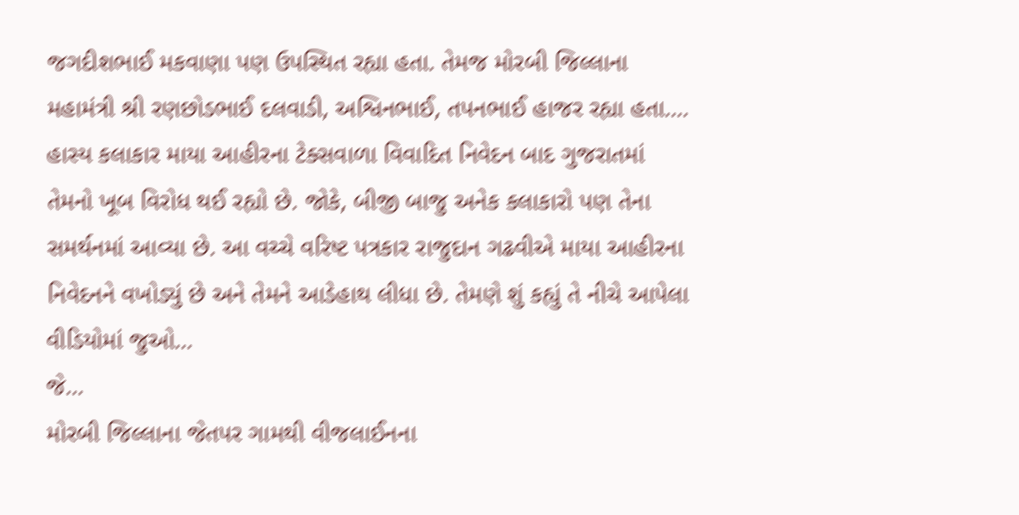જગદીશભાઈ મકવાણા પણ ઉપસ્થિત રહ્યા હતા. તેમજ મોરબી જિલ્લાના મહામંત્રી શ્રી રણછોડભાઈ દલવાડી, અશ્વિનભાઈ, તપનભાઈ હાજર રહ્યા હતા….
હાસ્ય કલાકાર માયા આહીરના ટેક્સવાળા વિવાદિત નિવેદન બાદ ગુજરાતમાં તેમનો ખૂબ વિરોધ થઈ રહ્યો છે. જોકે, બીજી બાજુ અનેક કલાકારો પણ તેના સમર્થનમાં આવ્યા છે. આ વચ્ચે વરિષ્ટ પત્રકાર રાજુદાન ગઢવીએ માયા આહીરના નિવેદનને વખોડ્યું છે અને તેમને આડેહાથ લીધા છે. તેમણે શું કહ્યું તે નીચે આપેલા વીડિયોમાં જુઓ...
જે...
મોરબી જિલ્લાના જેતપર ગામથી વીજલાઈનના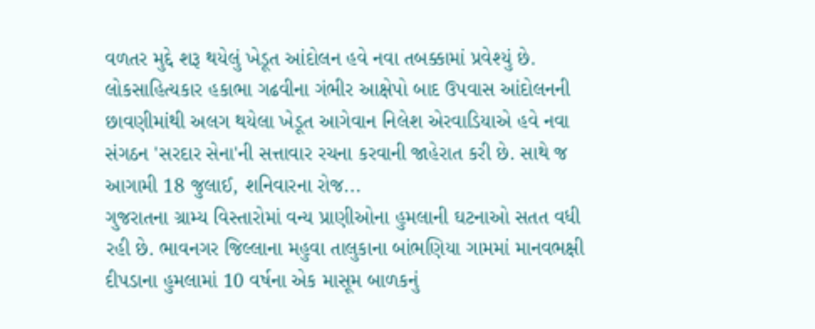વળતર મુદ્દે શરૂ થયેલું ખેડૂત આંદોલન હવે નવા તબક્કામાં પ્રવેશ્યું છે. લોકસાહિત્યકાર હકાભા ગઢવીના ગંભીર આક્ષેપો બાદ ઉપવાસ આંદોલનની છાવણીમાંથી અલગ થયેલા ખેડૂત આગેવાન નિલેશ એરવાડિયાએ હવે નવા સંગઠન 'સરદાર સેના'ની સત્તાવાર રચના કરવાની જાહેરાત કરી છે. સાથે જ આગામી 18 જુલાઈ, શનિવારના રોજ...
ગુજરાતના ગ્રામ્ય વિસ્તારોમાં વન્ય પ્રાણીઓના હુમલાની ઘટનાઓ સતત વધી રહી છે. ભાવનગર જિલ્લાના મહુવા તાલુકાના બાંભણિયા ગામમાં માનવભક્ષી દીપડાના હુમલામાં 10 વર્ષના એક માસૂમ બાળકનું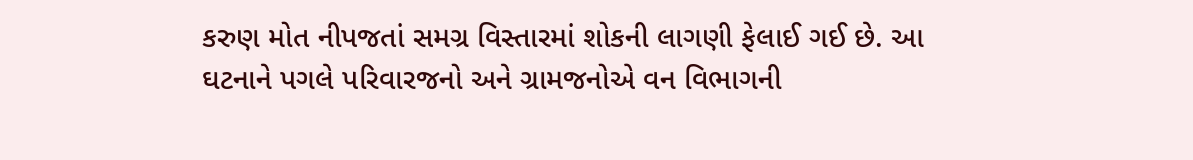કરુણ મોત નીપજતાં સમગ્ર વિસ્તારમાં શોકની લાગણી ફેલાઈ ગઈ છે. આ ઘટનાને પગલે પરિવારજનો અને ગ્રામજનોએ વન વિભાગની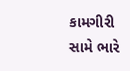કામગીરી સામે ભારે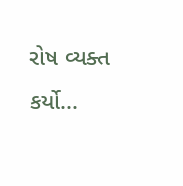રોષ વ્યક્ત કર્યો...